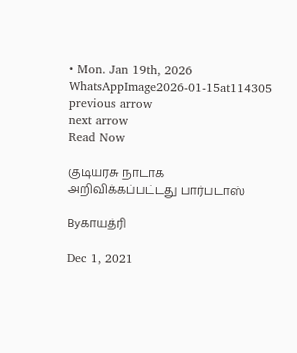• Mon. Jan 19th, 2026
WhatsAppImage2026-01-15at114305
previous arrow
next arrow
Read Now

குடியரசு நாடாக அறிவிக்கப்பட்டது பார்படாஸ்

Byகாயத்ரி

Dec 1, 2021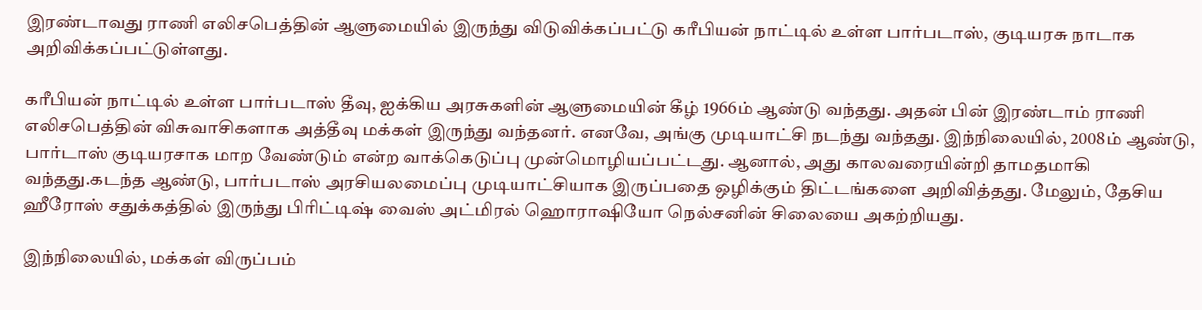இரண்டாவது ராணி எலிசபெத்தின் ஆளுமையில் இருந்து விடுவிக்கப்பட்டு கரீபியன் நாட்டில் உள்ள பார்படாஸ், குடியரசு நாடாக அறிவிக்கப்பட்டுள்ளது.

கரீபியன் நாட்டில் உள்ள பார்படாஸ் தீவு, ஐக்கிய அரசுகளின் ஆளுமையின் கீழ் 1966ம் ஆண்டு வந்தது. அதன் பின் இரண்டாம் ராணி எலிசபெத்தின் விசுவாசிகளாக அத்தீவு மக்கள் இருந்து வந்தனர். எனவே, அங்கு முடியாட்சி நடந்து வந்தது. இந்நிலையில், 2008ம் ஆண்டு, பார்டாஸ் குடியரசாக மாற வேண்டும் என்ற வாக்கெடுப்பு முன்மொழியப்பட்டது. ஆனால், அது காலவரையின்றி தாமதமாகி வந்தது.கடந்த ஆண்டு, பார்படாஸ் அரசியலமைப்பு முடியாட்சியாக இருப்பதை ஒழிக்கும் திட்டங்களை அறிவித்தது. மேலும், தேசிய ஹீரோஸ் சதுக்கத்தில் இருந்து பிரிட்டிஷ் வைஸ் அட்மிரல் ஹொராஷியோ நெல்சனின் சிலையை அகற்றியது.

இந்நிலையில், மக்கள் விருப்பம்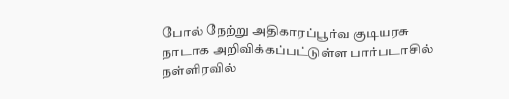போல் நேற்று அதிகாரப்பூர்வ குடியரசு நாடாக அறிவிக்கப்பட்டுள்ள பார்படாசில் நள்ளிரவில்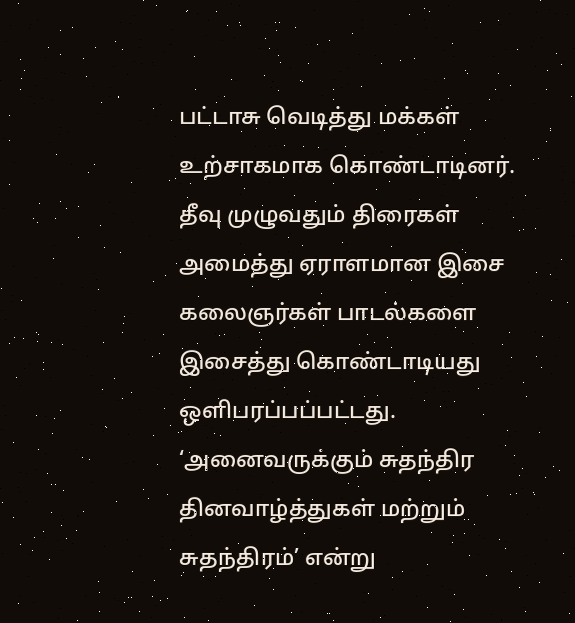பட்டாசு வெடித்து மக்கள் உற்சாகமாக கொண்டாடினர். தீவு முழுவதும் திரைகள் அமைத்து ஏராளமான இசை கலைஞர்கள் பாடல்களை இசைத்து கொண்டாடியது ஒளிபரப்பப்பட்டது. ‘அனைவருக்கும் சுதந்திர தினவாழ்த்துகள் மற்றும் சுதந்திரம்’ என்று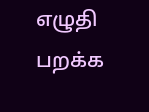எழுதி பறக்க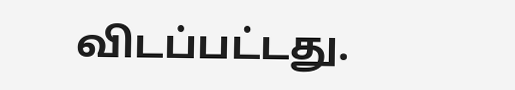விடப்பட்டது.